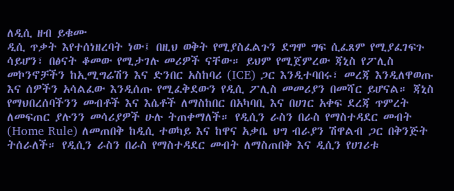ለዲሲ ዘብ ይቁሙ
ዲሲ ጥቃት እየተሰነዘረባት ነው፤ በዚህ ወቅት የሚያስፈልጉን ደግሞ ግፍ ሲፈጸም የሚያፈገፍጉ ሳይሆን፣ በፅናት ቆመው የሚታገሉ መሪዎች ናቸው። ይህም የሚጀምረው ጃኒስ የፖሊስ መኮንኖቻችን ከኢሚግሬሽን እና ድንበር አስከባሪ (ICE) ጋር እንዲተባበሩ፣ መረጃ እንዲለዋወጡ እና ሰዎችን አሳልፈው እንዲሰጡ የሚፈቅደውን የዲሲ ፖሊስ መመሪያን በመሻር ይሆናል። ጃኒስ የማህበረሰባችንን መብቶች እና እሴቶች ለማስከበር በአካባቢ እና በሀገር አቀፍ ደረጃ ጥምረት ለመፍጠር ያሉንን መሳሪያዎች ሁሉ ትጠቀማለች። የዲሲን ራስን በራስ የማስተዳደር መብት (Home Rule) ለመጠበቅ ከዲሲ ተወካይ እና ከዋና አቃቤ ህግ ብራያን ሽዋልብ ጋር በቅንጅት ትሰራለች። የዲሲን ራስን በራስ የማስተዳደር መብት ለማስጠበቅ እና ዲሲን የሀገሪቱ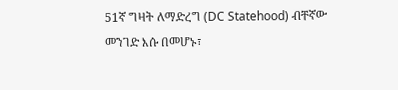51ኛ ግዛት ለማድረግ (DC Statehood) ብቸኛው መንገድ እሱ በመሆኑ፣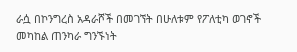ራሷ በኮንግረስ አዳራሾች በመገኘት በሁለቱም የፖለቲካ ወገኖች መካከል ጠንካራ ግንኙነት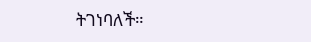ትገነባለች።